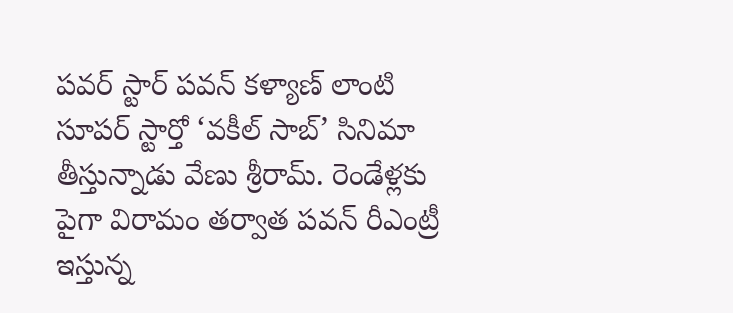పవర్ స్టార్ పవన్ కళ్యాణ్ లాంటి సూపర్ స్టార్తో ‘వకీల్ సాబ్’ సినిమా తీస్తున్నాడు వేణు శ్రీరామ్. రెండేళ్లకు పైగా విరామం తర్వాత పవన్ రీఎంట్రీ ఇస్తున్న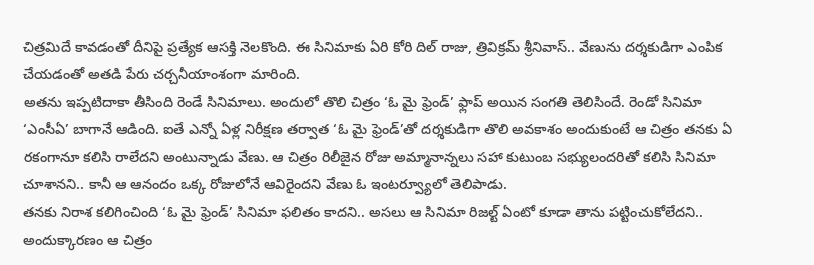చిత్రమిదే కావడంతో దీనిపై ప్రత్యేక ఆసక్తి నెలకొంది. ఈ సినిమాకు ఏరి కోరి దిల్ రాజు, త్రివిక్రమ్ శ్రీనివాస్.. వేణును దర్శకుడిగా ఎంపిక చేయడంతో అతడి పేరు చర్చనీయాంశంగా మారింది.
అతను ఇప్పటిదాకా తీసింది రెండే సినిమాలు. అందులో తొలి చిత్రం ‘ఓ మై ఫ్రెండ్’ ఫ్లాప్ అయిన సంగతి తెలిసిందే. రెండో సినిమా ‘ఎంసీఏ’ బాగానే ఆడింది. ఐతే ఎన్నో ఏళ్ల నిరీక్షణ తర్వాత ‘ఓ మై ఫ్రెండ్’తో దర్శకుడిగా తొలి అవకాశం అందుకుంటే ఆ చిత్రం తనకు ఏ రకంగానూ కలిసి రాలేదని అంటున్నాడు వేణు. ఆ చిత్రం రిలీజైన రోజు అమ్మానాన్నలు సహా కుటుంబ సభ్యులందరితో కలిసి సినిమా చూశానని.. కానీ ఆ ఆనందం ఒక్క రోజులోనే ఆవిరైందని వేణు ఓ ఇంటర్వ్యూలో తెలిపాడు.
తనకు నిరాశ కలిగించింది ‘ఓ మై ఫ్రెండ్’ సినిమా ఫలితం కాదని.. అసలు ఆ సినిమా రిజల్ట్ ఏంటో కూడా తాను పట్టించుకోలేదని.. అందుక్కారణం ఆ చిత్రం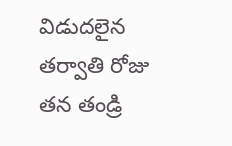విడుదలైన తర్వాతి రోజు తన తండ్రి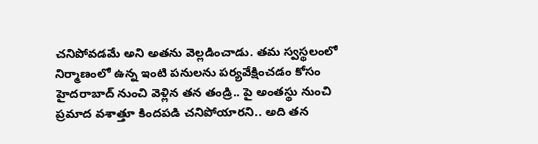చనిపోవడమే అని అతను వెల్లడించాడు. తమ స్వస్థలంలో నిర్మాణంలో ఉన్న ఇంటి పనులను పర్యవేక్షించడం కోసం హైదరాబాద్ నుంచి వెళ్లిన తన తండ్రి.. పై అంతస్థు నుంచి ప్రమాద వశాత్తూ కిందపడి చనిపోయారని.. అది తన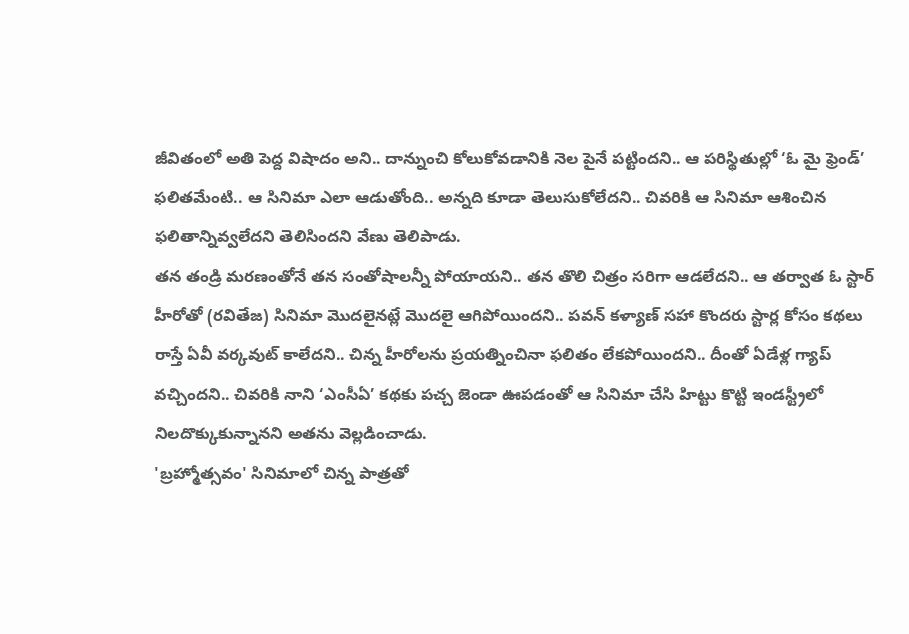జీవితంలో అతి పెద్ద విషాదం అని.. దాన్నుంచి కోలుకోవడానికి నెల పైనే పట్టిందని.. ఆ పరిస్థితుల్లో ‘ఓ మై ఫ్రెండ్’ ఫలితమేంటి.. ఆ సినిమా ఎలా ఆడుతోంది.. అన్నది కూడా తెలుసుకోలేదని.. చివరికి ఆ సినిమా ఆశించిన ఫలితాన్నివ్వలేదని తెలిసిందని వేణు తెలిపాడు.
తన తండ్రి మరణంతోనే తన సంతోషాలన్నీ పోయాయని.. తన తొలి చిత్రం సరిగా ఆడలేదని.. ఆ తర్వాత ఓ స్టార్ హీరోతో (రవితేజ) సినిమా మొదలైనట్లే మొదలై ఆగిపోయిందని.. పవన్ కళ్యాణ్ సహా కొందరు స్టార్ల కోసం కథలు రాస్తే ఏవీ వర్కవుట్ కాలేదని.. చిన్న హీరోలను ప్రయత్నించినా ఫలితం లేకపోయిందని.. దీంతో ఏడేళ్ల గ్యాప్ వచ్చిందని.. చివరికి నాని ‘ఎంసీఏ’ కథకు పచ్చ జెండా ఊపడంతో ఆ సినిమా చేసి హిట్టు కొట్టి ఇండస్ట్రీలో నిలదొక్కుకున్నానని అతను వెల్లడించాడు.
'బ్రహ్మోత్సవం' సినిమాలో చిన్న పాత్రతో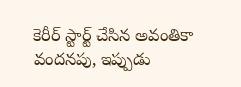కెరీర్ స్టార్ట్ చేసిన అవంతికా వందనపు, ఇప్పుడు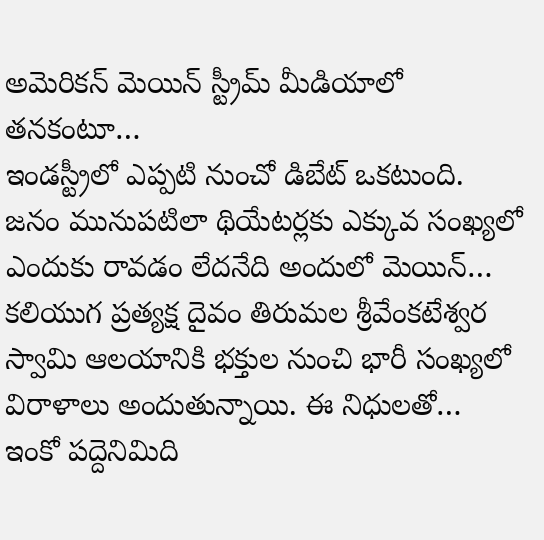అమెరికన్ మెయిన్ స్ట్రీమ్ మీడియాలో తనకంటూ…
ఇండస్ట్రీలో ఎప్పటి నుంచో డిబేట్ ఒకటుంది. జనం మునుపటిలా థియేటర్లకు ఎక్కువ సంఖ్యలో ఎందుకు రావడం లేదనేది అందులో మెయిన్…
కలియుగ ప్రత్యక్ష దైవం తిరుమల శ్రీవేంకటేశ్వర స్వామి ఆలయానికి భక్తుల నుంచి భారీ సంఖ్యలో విరాళాలు అందుతున్నాయి. ఈ నిధులతో…
ఇంకో పద్దెనిమిది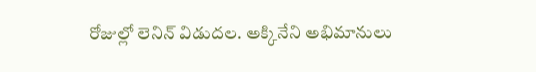రోజుల్లో లెనిన్ విడుదల. అక్కినేని అభిమానులు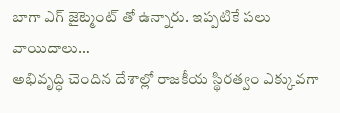బాగా ఎగ్ జైట్మెంట్ తో ఉన్నారు. ఇప్పటికే పలు వాయిదాలు…
అభివృద్ధి చెందిన దేశాల్లో రాజకీయ స్థిరత్వం ఎక్కువగా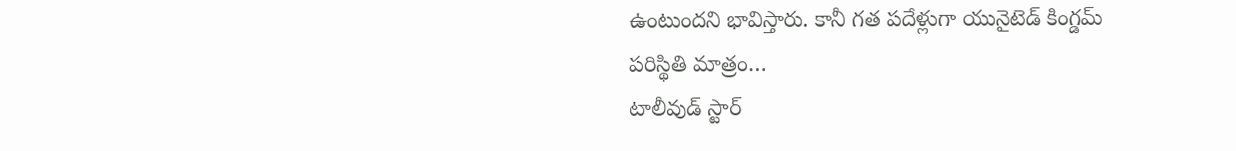ఉంటుందని భావిస్తారు. కానీ గత పదేళ్లుగా యునైటెడ్ కింగ్డమ్ పరిస్థితి మాత్రం…
టాలీవుడ్ స్టార్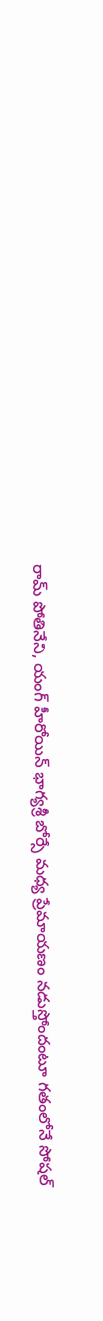రామ్ పోతినేని, యంగ్ హీరోయిన్ భాగ్యశ్రీ బోర్సే మధ్య ప్రేమాయణం నడుస్తోందంటూ గతంలోనే సోషల్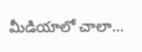మీడియాలో చాలా…